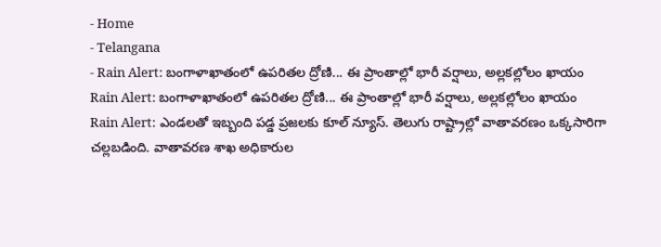- Home
- Telangana
- Rain Alert: బంగాళాఖాతంలో ఉపరితల ద్రోణి... ఈ ప్రాంతాల్లో భారీ వర్షాలు, అల్లకల్లోలం ఖాయం
Rain Alert: బంగాళాఖాతంలో ఉపరితల ద్రోణి... ఈ ప్రాంతాల్లో భారీ వర్షాలు, అల్లకల్లోలం ఖాయం
Rain Alert: ఎండలతో ఇబ్బంది పడ్డ ప్రజలకు కూల్ న్యూస్. తెలుగు రాష్ట్రాల్లో వాతావరణం ఒక్కసారిగా చల్లబడింది. వాతావరణ శాఖ అధికారుల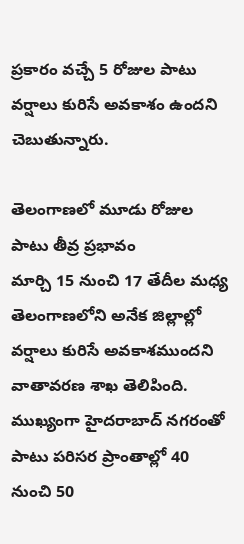ప్రకారం వచ్చే 5 రోజుల పాటు వర్షాలు కురిసే అవకాశం ఉందని చెబుతున్నారు.

తెలంగాణలో మూడు రోజుల పాటు తీవ్ర ప్రభావం
మార్చి 15 నుంచి 17 తేదీల మధ్య తెలంగాణలోని అనేక జిల్లాల్లో వర్షాలు కురిసే అవకాశముందని వాతావరణ శాఖ తెలిపింది. ముఖ్యంగా హైదరాబాద్ నగరంతో పాటు పరిసర ప్రాంతాల్లో 40 నుంచి 50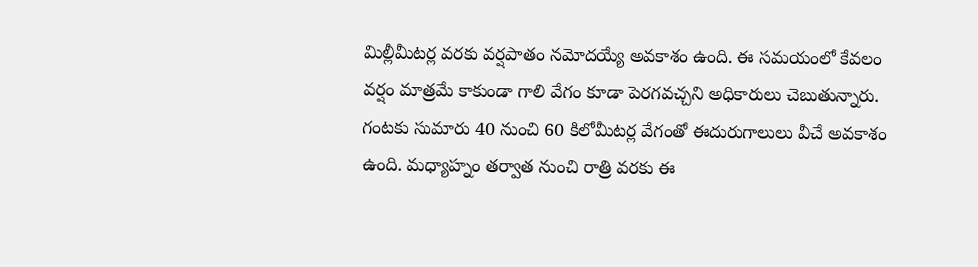మిల్లీమీటర్ల వరకు వర్షపాతం నమోదయ్యే అవకాశం ఉంది. ఈ సమయంలో కేవలం వర్షం మాత్రమే కాకుండా గాలి వేగం కూడా పెరగవచ్చని అధికారులు చెబుతున్నారు. గంటకు సుమారు 40 నుంచి 60 కిలోమీటర్ల వేగంతో ఈదురుగాలులు వీచే అవకాశం ఉంది. మధ్యాహ్నం తర్వాత నుంచి రాత్రి వరకు ఈ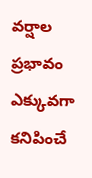వర్షాల ప్రభావం ఎక్కువగా కనిపించే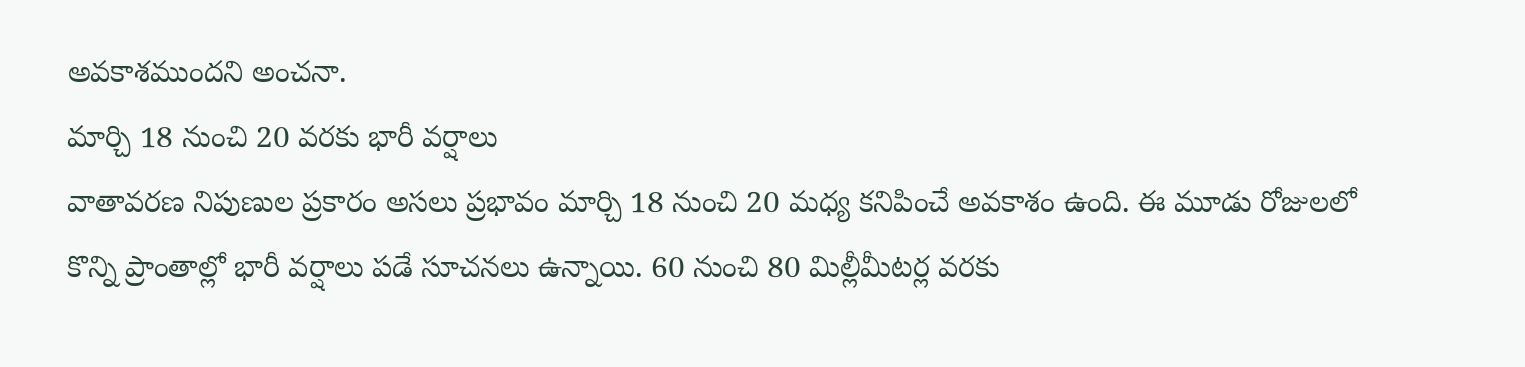అవకాశముందని అంచనా.
మార్చి 18 నుంచి 20 వరకు భారీ వర్షాలు
వాతావరణ నిపుణుల ప్రకారం అసలు ప్రభావం మార్చి 18 నుంచి 20 మధ్య కనిపించే అవకాశం ఉంది. ఈ మూడు రోజులలో కొన్ని ప్రాంతాల్లో భారీ వర్షాలు పడే సూచనలు ఉన్నాయి. 60 నుంచి 80 మిల్లీమీటర్ల వరకు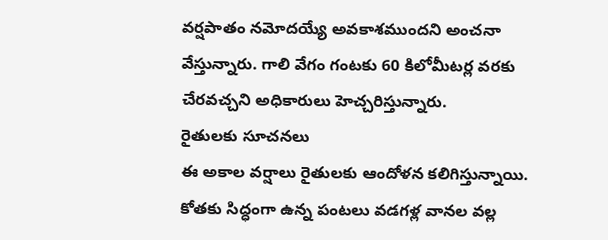వర్షపాతం నమోదయ్యే అవకాశముందని అంచనా వేస్తున్నారు. గాలి వేగం గంటకు 60 కిలోమీటర్ల వరకు చేరవచ్చని అధికారులు హెచ్చరిస్తున్నారు.
రైతులకు సూచనలు
ఈ అకాల వర్షాలు రైతులకు ఆందోళన కలిగిస్తున్నాయి. కోతకు సిద్ధంగా ఉన్న పంటలు వడగళ్ల వానల వల్ల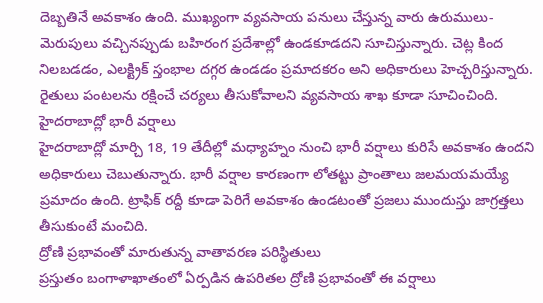దెబ్బతినే అవకాశం ఉంది. ముఖ్యంగా వ్యవసాయ పనులు చేస్తున్న వారు ఉరుములు-మెరుపులు వచ్చినప్పుడు బహిరంగ ప్రదేశాల్లో ఉండకూడదని సూచిస్తున్నారు. చెట్ల కింద నిలబడడం, ఎలక్ట్రిక్ స్తంభాల దగ్గర ఉండడం ప్రమాదకరం అని అధికారులు హెచ్చరిస్తున్నారు. రైతులు పంటలను రక్షించే చర్యలు తీసుకోవాలని వ్యవసాయ శాఖ కూడా సూచించింది.
హైదరాబాద్లో భారీ వర్షాలు
హైదరాబాద్లో మార్చి 18, 19 తేదీల్లో మధ్యాహ్నం నుంచి భారీ వర్షాలు కురిసే అవకాశం ఉందని అధికారులు చెబుతున్నారు. భారీ వర్షాల కారణంగా లోతట్టు ప్రాంతాలు జలమయమయ్యే ప్రమాదం ఉంది. ట్రాఫిక్ రద్దీ కూడా పెరిగే అవకాశం ఉండటంతో ప్రజలు ముందుస్తు జాగ్రత్తలు తీసుకుంటే మంచిది.
ద్రోణి ప్రభావంతో మారుతున్న వాతావరణ పరిస్థితులు
ప్రస్తుతం బంగాళాఖాతంలో ఏర్పడిన ఉపరితల ద్రోణి ప్రభావంతో ఈ వర్షాలు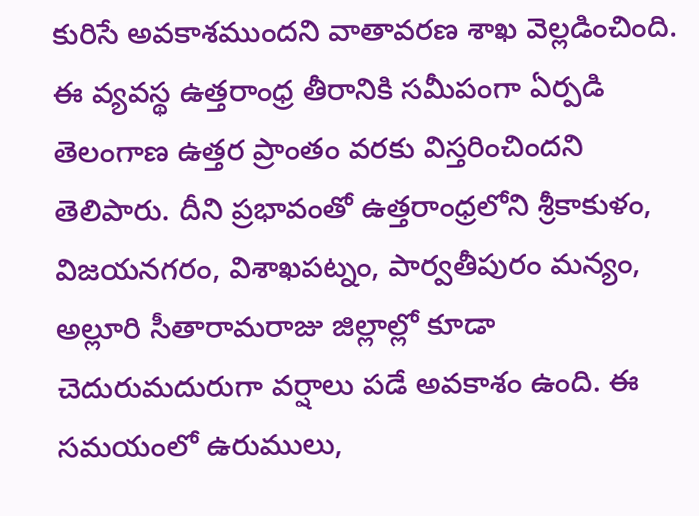కురిసే అవకాశముందని వాతావరణ శాఖ వెల్లడించింది. ఈ వ్యవస్థ ఉత్తరాంధ్ర తీరానికి సమీపంగా ఏర్పడి తెలంగాణ ఉత్తర ప్రాంతం వరకు విస్తరించిందని తెలిపారు. దీని ప్రభావంతో ఉత్తరాంధ్రలోని శ్రీకాకుళం, విజయనగరం, విశాఖపట్నం, పార్వతీపురం మన్యం, అల్లూరి సీతారామరాజు జిల్లాల్లో కూడా చెదురుమదురుగా వర్షాలు పడే అవకాశం ఉంది. ఈ సమయంలో ఉరుములు,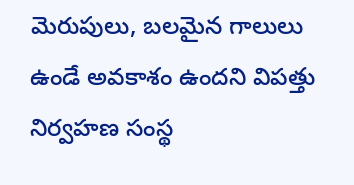మెరుపులు, బలమైన గాలులు ఉండే అవకాశం ఉందని విపత్తు నిర్వహణ సంస్థ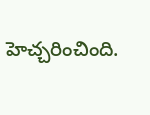హెచ్చరించింది.